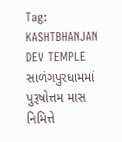Tag: KASHTBHANJAN DEV TEMPLE
સાળંગપુરધામમાં પુરૂષોત્તમ માસ નિમિત્તે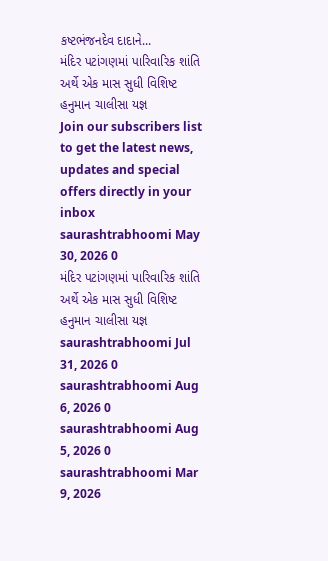કષ્ટભંજનદેવ દાદાને...
મંદિર પટાંગણમાં પારિવારિક શાંતિ અર્થે એક માસ સુધી વિશિષ્ટ હનુમાન ચાલીસા યજ્ઞ
Join our subscribers list to get the latest news, updates and special offers directly in your inbox
saurashtrabhoomi May 30, 2026 0
મંદિર પટાંગણમાં પારિવારિક શાંતિ અર્થે એક માસ સુધી વિશિષ્ટ હનુમાન ચાલીસા યજ્ઞ
saurashtrabhoomi Jul 31, 2026 0
saurashtrabhoomi Aug 6, 2026 0
saurashtrabhoomi Aug 5, 2026 0
saurashtrabhoomi Mar 9, 2026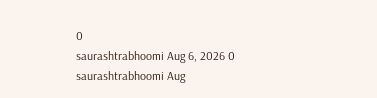0
saurashtrabhoomi Aug 6, 2026 0
saurashtrabhoomi Aug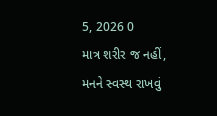5, 2026 0
માત્ર શરીર જ નહીં, મનને સ્વસ્થ રાખવું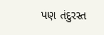પણ તંદુરસ્ત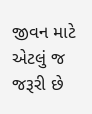જીવન માટે એટલું જ જરૂરી છે